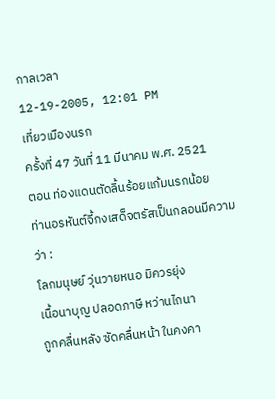กาลเวลา
12-19-2005, 12:01 PM
เที่ยวเมืองนรก
ครั้งที่ 47 วันที่ 11 มีนาคม พ.ศ. 2521
ตอน ท่องแดนตัดลิ้นร้อยแก้มนรกน้อย
ท่านอรหันต์จี้กงเสด็จตรัสเป็นกลอนมีความว่า :
โลกมนุษย์ วุ่นวายหนอ มิควรยุ่ง
เนื้อนาบุญ ปลอดภาษี หว่านไถนา
ถูกคลื่นหลัง ซัดคลื่นหน้า ในคงคา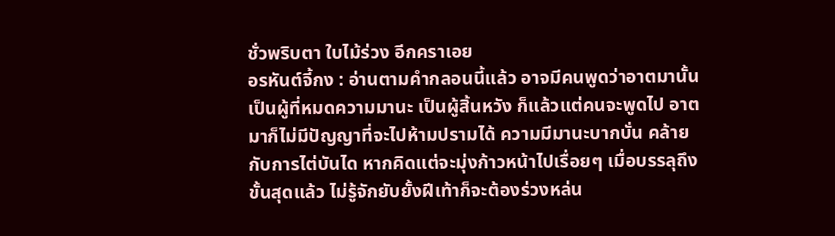ชั่วพริบตา ใบไม้ร่วง อีกคราเอย
อรหันต์จี้กง : อ่านตามคำกลอนนี้แล้ว อาจมีคนพูดว่าอาตมานั้นเป็นผู้ที่หมดความมานะ เป็นผู้สิ้นหวัง ก็แล้วแต่คนจะพูดไป อาตมาก็ไม่มีปัญญาที่จะไปห้ามปรามได้ ความมีมานะบากบั่น คล้ายกับการไต่บันได หากคิดแต่จะมุ่งก้าวหน้าไปเรื่อยๆ เมื่อบรรลุถึงขั้นสุดแล้ว ไม่รู้จักยับยั้งฝีเท้าก็จะต้องร่วงหล่น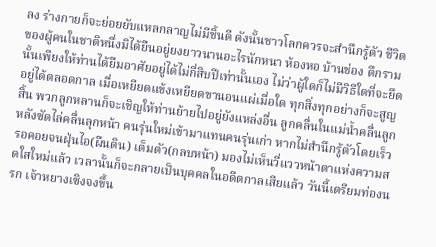ลง ร่างกายก็จะย่อยยับแหลกลาญไม่มีชิ้นดี ดังนั้นชาวโลกควรจะสำนึกรู้ตัว ชีวิตของผู้คนในชาติหนึ่งมิได้ยืนอยู่ยงยาวนานอะไรนักหนา ห้องหอ บ้านช่อง ตึกรามนั้นเพียงให้ท่านได้ยืมอาศัยอยู่ได้ไม่กี่สิบปีเท่านั้นเอง ไม่ว่าผู้ใดก็ไม่มีวิธีใดที่จะยึดอยู่ได้ตลอดกาล เมื่อเหยียดแข้งเหยียดขานอนแผ่เมื่อใด ทุกสิ่งทุกอย่างก็จะสูญสิ้น พวกลูกหลานก็จะเชิญให้ท่านย้ายไปอยู่ยังแหล่งอื่น ลูกคลื่นในแม่น้ำคลื่นลูกหลังซัดไล่คลื่นลุกหน้า คนรุ่นใหม่เข้ามาแทนคนรุ่นเก่า หากไม่สำนึกรู้ตัวโดยเร็ว รอคอยจนฝุ่นไอ(ผืนดิน) เต็มตัว(กลบหน้า) มองไม่เห็นวี่แววหน้าตาแห่งความสดใสใหม่แล้ว เวลานั้นก็จะกลายเป็นบุคคลในอดีตกาลเสียแล้ว วันนี้เตรียมท่องนรก เจ้าหยางเซิงจงขึ้น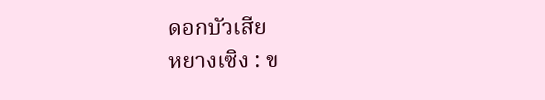ดอกบัวเสีย
หยางเซิง : ข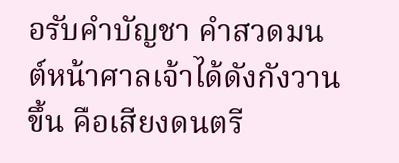อรับคำบัญชา คำสวดมนต์หน้าศาลเจ้าได้ดังกังวานขึ้น คือเสียงดนตรี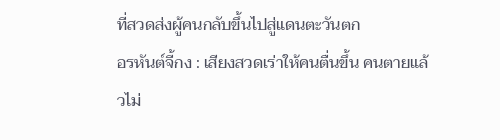ที่สวดส่งผู้คนกลับขึ้นไปสู่แดนตะวันตก
อรหันต์จี้กง : เสียงสวดเร่าให้คนตื่นขึ้น คนตายแล้วไม่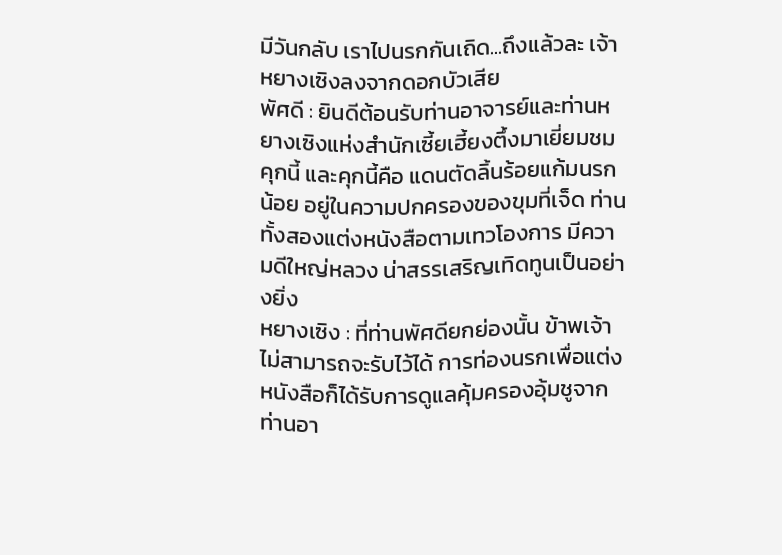มีวันกลับ เราไปนรกกันเถิด...ถึงแล้วละ เจ้าหยางเซิงลงจากดอกบัวเสีย
พัศดี : ยินดีต้อนรับท่านอาจารย์และท่านหยางเซิงแห่งสำนักเซี้ยเฮี้ยงตึ้งมาเยี่ยมชมคุกนี้ และคุกนี้คือ แดนตัดลิ้นร้อยแก้มนรกน้อย อยู่ในความปกครองของขุมที่เจ็ด ท่านทั้งสองแต่งหนังสือตามเทวโองการ มีความดีใหญ่หลวง น่าสรรเสริญเทิดทูนเป็นอย่างยิ่ง
หยางเซิง : ที่ท่านพัศดียกย่องนั้น ข้าพเจ้าไม่สามารถจะรับไว้ได้ การท่องนรกเพื่อแต่งหนังสือก็ได้รับการดูแลคุ้มครองอุ้มชูจากท่านอา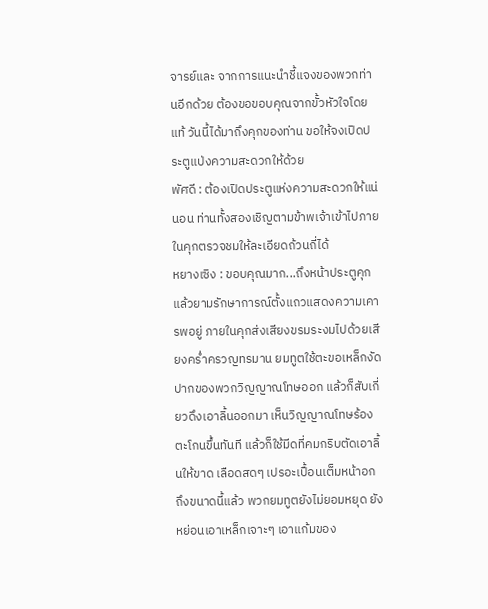จารย์และ จากการแนะนำชี้แจงของพวกท่านอีกด้วย ต้องขอขอบคุณจากขั้วหัวใจโดยแท้ วันนี้ได้มาถึงคุกของท่าน ขอให้จงเปิดประตูแป่งความสะดวกให้ด้วย
พัศดี : ต้องเปิดประตูแห่งความสะดวกให้แน่นอน ท่านทั้งสองเชิญตามข้าพเจ้าเข้าไปภายในคุกตรวจชมให้ละเอียดถ้วนถี่ได้
หยางเซิง : ขอบคุณมาก...ถึงหน้าประตูคุกแล้วยามรักษาการณ์ตั้งแถวแสดงความเคารพอยู่ ภายในคุกส่งเสียงขรมระงมไปด้วยเสียงคร่ำครวญทรมาน ยมทูตใช้ตะขอเหล็กงัดปากของพวกวิญญาณโทษออก แล้วก็สับเกี่ยวดึงเอาลิ้นออกมา เห็นวิญญาณโทษร้องตะโกนขึ้นทันที แล้วก็ใช้มีดที่คมกริบตัดเอาลิ้นให้ขาด เลือดสดๆ เปรอะเปื้อนเต็มหน้าอก ถึงขนาดนี้แล้ว พวกยมทูตยังไม่ยอมหยุด ยังหย่อนเอาเหล็กเจาะๆ เอาแก้มของ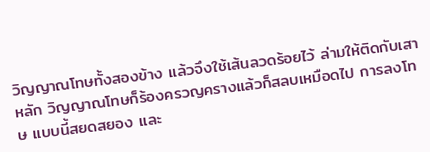วิญญาณโทษทั้งสองข้าง แล้วจึงใช้เส้นลวดร้อยไว้ ล่ามให้ติดกับเสาหลัก วิญญาณโทษก็ร้องครวญครางแล้วก็สลบเหมือดไป การลงโทษ แบบนี้สยดสยอง และ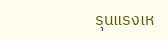รุนแรงเห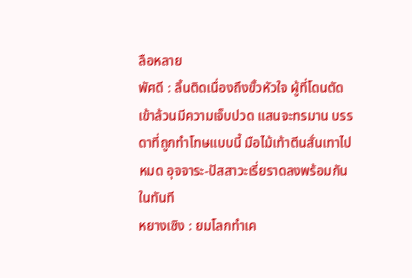ลือหลาย
พัศดี : ลิ้นติดเนื่องถึงขั้วหัวใจ ผู้ที่โดนตัดเข้าล้วนมีความเจ็บปวด แสนจะทรมาน บรรดาที่ถูกทำโทษแบบนี้ มือไม้เท้าตีนสั่นเทาไปหมด อุจจาระ-ปัสสาวะเรี่ยราดลงพร้อมกันในทันที
หยางเซิง : ยมโลกทำเค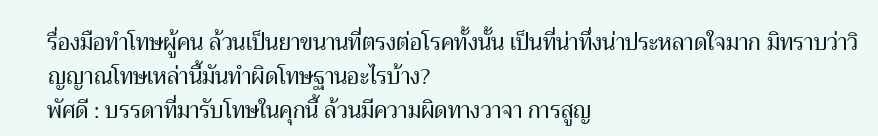รื่องมือทำโทษผู้คน ล้วนเป็นยาขนานที่ตรงต่อโรคทั้งนั้น เป็นที่น่าทึ่งน่าประหลาดใจมาก มิทราบว่าวิญญาณโทษเหล่านี้มันทำผิดโทษฐานอะไรบ้าง?
พัศดี : บรรดาที่มารับโทษในคุกนี้ ล้วนมีความผิดทางวาจา การสูญ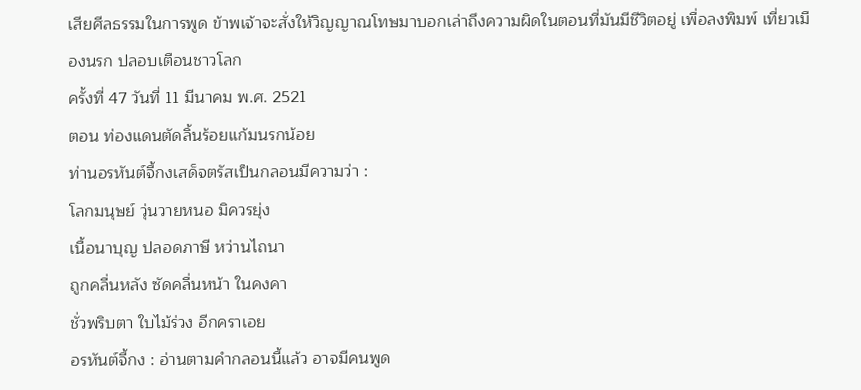เสียศีลธรรมในการพูด ข้าพเจ้าจะสั่งให้วิญญาณโทษมาบอกเล่าถึงความผิดในตอนที่มันมีชีวิตอยู่ เพื่อลงพิมพ์ เที่ยวเมืองนรก ปลอบเตือนชาวโลก
ครั้งที่ 47 วันที่ 11 มีนาคม พ.ศ. 2521
ตอน ท่องแดนตัดลิ้นร้อยแก้มนรกน้อย
ท่านอรหันต์จี้กงเสด็จตรัสเป็นกลอนมีความว่า :
โลกมนุษย์ วุ่นวายหนอ มิควรยุ่ง
เนื้อนาบุญ ปลอดภาษี หว่านไถนา
ถูกคลื่นหลัง ซัดคลื่นหน้า ในคงคา
ชั่วพริบตา ใบไม้ร่วง อีกคราเอย
อรหันต์จี้กง : อ่านตามคำกลอนนี้แล้ว อาจมีคนพูด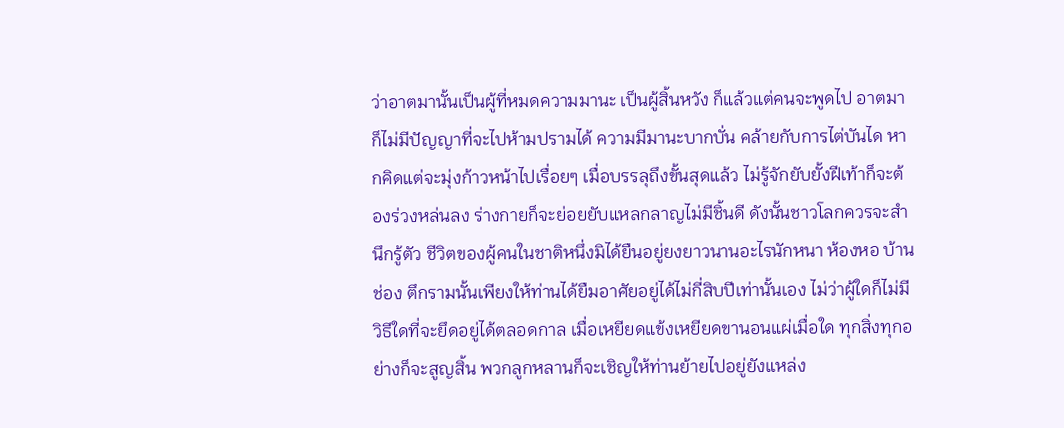ว่าอาตมานั้นเป็นผู้ที่หมดความมานะ เป็นผู้สิ้นหวัง ก็แล้วแต่คนจะพูดไป อาตมาก็ไม่มีปัญญาที่จะไปห้ามปรามได้ ความมีมานะบากบั่น คล้ายกับการไต่บันได หากคิดแต่จะมุ่งก้าวหน้าไปเรื่อยๆ เมื่อบรรลุถึงขั้นสุดแล้ว ไม่รู้จักยับยั้งฝีเท้าก็จะต้องร่วงหล่นลง ร่างกายก็จะย่อยยับแหลกลาญไม่มีชิ้นดี ดังนั้นชาวโลกควรจะสำนึกรู้ตัว ชีวิตของผู้คนในชาติหนึ่งมิได้ยืนอยู่ยงยาวนานอะไรนักหนา ห้องหอ บ้านช่อง ตึกรามนั้นเพียงให้ท่านได้ยืมอาศัยอยู่ได้ไม่กี่สิบปีเท่านั้นเอง ไม่ว่าผู้ใดก็ไม่มีวิธีใดที่จะยึดอยู่ได้ตลอดกาล เมื่อเหยียดแข้งเหยียดขานอนแผ่เมื่อใด ทุกสิ่งทุกอย่างก็จะสูญสิ้น พวกลูกหลานก็จะเชิญให้ท่านย้ายไปอยู่ยังแหล่ง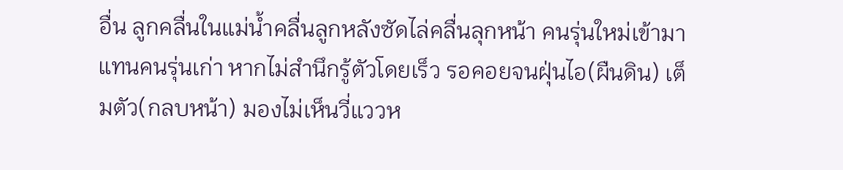อื่น ลูกคลื่นในแม่น้ำคลื่นลูกหลังซัดไล่คลื่นลุกหน้า คนรุ่นใหม่เข้ามาแทนคนรุ่นเก่า หากไม่สำนึกรู้ตัวโดยเร็ว รอคอยจนฝุ่นไอ(ผืนดิน) เต็มตัว(กลบหน้า) มองไม่เห็นวี่แววห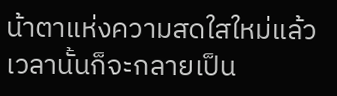น้าตาแห่งความสดใสใหม่แล้ว เวลานั้นก็จะกลายเป็น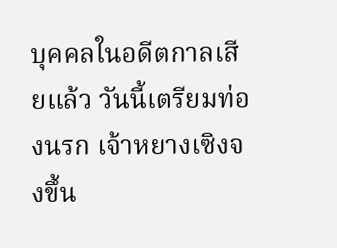บุคคลในอดีตกาลเสียแล้ว วันนี้เตรียมท่องนรก เจ้าหยางเซิงจงขึ้น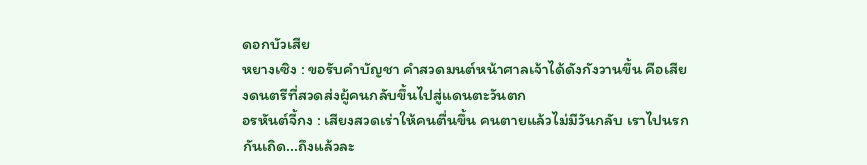ดอกบัวเสีย
หยางเซิง : ขอรับคำบัญชา คำสวดมนต์หน้าศาลเจ้าได้ดังกังวานขึ้น คือเสียงดนตรีที่สวดส่งผู้คนกลับขึ้นไปสู่แดนตะวันตก
อรหันต์จี้กง : เสียงสวดเร่าให้คนตื่นขึ้น คนตายแล้วไม่มีวันกลับ เราไปนรกกันเถิด...ถึงแล้วละ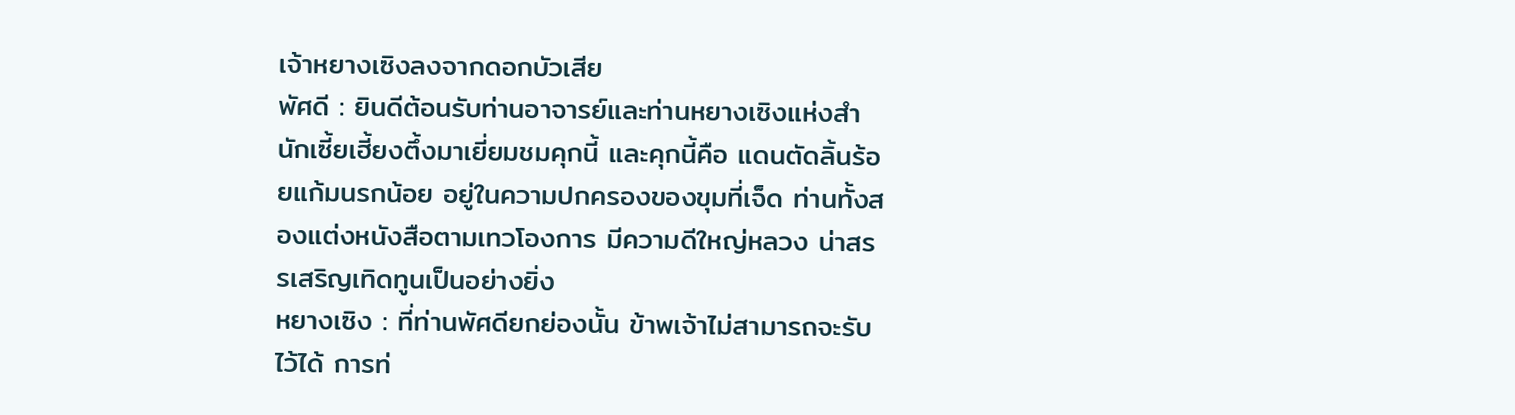เจ้าหยางเซิงลงจากดอกบัวเสีย
พัศดี : ยินดีต้อนรับท่านอาจารย์และท่านหยางเซิงแห่งสำนักเซี้ยเฮี้ยงตึ้งมาเยี่ยมชมคุกนี้ และคุกนี้คือ แดนตัดลิ้นร้อยแก้มนรกน้อย อยู่ในความปกครองของขุมที่เจ็ด ท่านทั้งสองแต่งหนังสือตามเทวโองการ มีความดีใหญ่หลวง น่าสรรเสริญเทิดทูนเป็นอย่างยิ่ง
หยางเซิง : ที่ท่านพัศดียกย่องนั้น ข้าพเจ้าไม่สามารถจะรับไว้ได้ การท่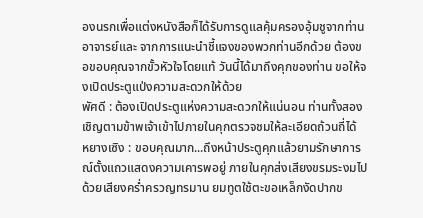องนรกเพื่อแต่งหนังสือก็ได้รับการดูแลคุ้มครองอุ้มชูจากท่านอาจารย์และ จากการแนะนำชี้แจงของพวกท่านอีกด้วย ต้องขอขอบคุณจากขั้วหัวใจโดยแท้ วันนี้ได้มาถึงคุกของท่าน ขอให้จงเปิดประตูแป่งความสะดวกให้ด้วย
พัศดี : ต้องเปิดประตูแห่งความสะดวกให้แน่นอน ท่านทั้งสองเชิญตามข้าพเจ้าเข้าไปภายในคุกตรวจชมให้ละเอียดถ้วนถี่ได้
หยางเซิง : ขอบคุณมาก...ถึงหน้าประตูคุกแล้วยามรักษาการณ์ตั้งแถวแสดงความเคารพอยู่ ภายในคุกส่งเสียงขรมระงมไปด้วยเสียงคร่ำครวญทรมาน ยมทูตใช้ตะขอเหล็กงัดปากข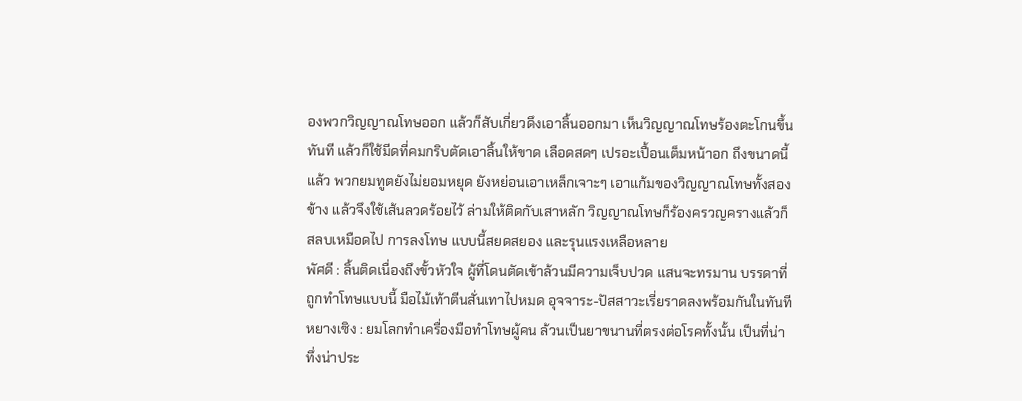องพวกวิญญาณโทษออก แล้วก็สับเกี่ยวดึงเอาลิ้นออกมา เห็นวิญญาณโทษร้องตะโกนขึ้นทันที แล้วก็ใช้มีดที่คมกริบตัดเอาลิ้นให้ขาด เลือดสดๆ เปรอะเปื้อนเต็มหน้าอก ถึงขนาดนี้แล้ว พวกยมทูตยังไม่ยอมหยุด ยังหย่อนเอาเหล็กเจาะๆ เอาแก้มของวิญญาณโทษทั้งสองข้าง แล้วจึงใช้เส้นลวดร้อยไว้ ล่ามให้ติดกับเสาหลัก วิญญาณโทษก็ร้องครวญครางแล้วก็สลบเหมือดไป การลงโทษ แบบนี้สยดสยอง และรุนแรงเหลือหลาย
พัศดี : ลิ้นติดเนื่องถึงขั้วหัวใจ ผู้ที่โดนตัดเข้าล้วนมีความเจ็บปวด แสนจะทรมาน บรรดาที่ถูกทำโทษแบบนี้ มือไม้เท้าตีนสั่นเทาไปหมด อุจจาระ-ปัสสาวะเรี่ยราดลงพร้อมกันในทันที
หยางเซิง : ยมโลกทำเครื่องมือทำโทษผู้คน ล้วนเป็นยาขนานที่ตรงต่อโรคทั้งนั้น เป็นที่น่าทึ่งน่าประ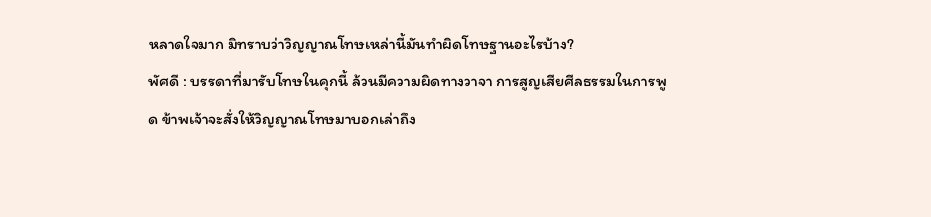หลาดใจมาก มิทราบว่าวิญญาณโทษเหล่านี้มันทำผิดโทษฐานอะไรบ้าง?
พัศดี : บรรดาที่มารับโทษในคุกนี้ ล้วนมีความผิดทางวาจา การสูญเสียศีลธรรมในการพูด ข้าพเจ้าจะสั่งให้วิญญาณโทษมาบอกเล่าถึง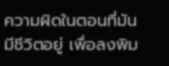ความผิดในตอนที่มันมีชีวิตอยู่ เพื่อลงพิม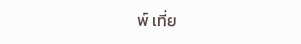พ์ เที่ย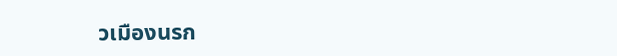วเมืองนรก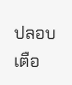ปลอบเตือ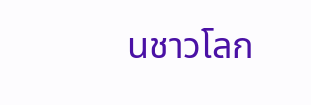นชาวโลก